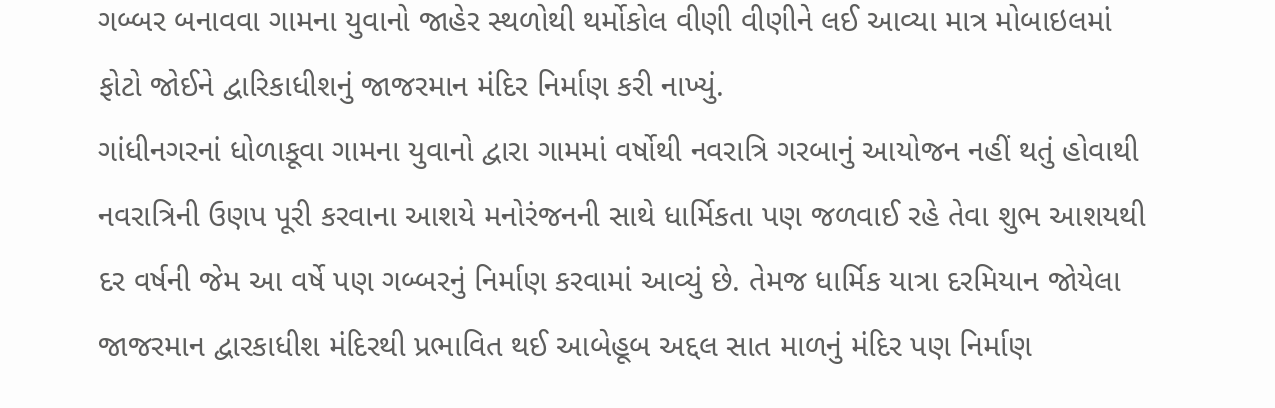ગબ્બર બનાવવા ગામના યુવાનો જાહેર સ્થળોથી થર્મોકોલ વીણી વીણીને લઈ આવ્યા માત્ર મોબાઇલમાં ફોટો જોઈને દ્વારિકાધીશનું જાજરમાન મંદિર નિર્માણ કરી નાખ્યું.
ગાંધીનગરનાં ધોળાકૂવા ગામના યુવાનો દ્વારા ગામમાં વર્ષોથી નવરાત્રિ ગરબાનું આયોજન નહીં થતું હોવાથી નવરાત્રિની ઉણપ પૂરી કરવાના આશયે મનોરંજનની સાથે ધાર્મિકતા પણ જળવાઈ રહે તેવા શુભ આશયથી દર વર્ષની જેમ આ વર્ષે પણ ગબ્બરનું નિર્માણ કરવામાં આવ્યું છે. તેમજ ધાર્મિક યાત્રા દરમિયાન જોયેલા જાજરમાન દ્વારકાધીશ મંદિરથી પ્રભાવિત થઈ આબેહૂબ અદ્દલ સાત માળનું મંદિર પણ નિર્માણ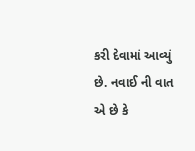કરી દેવામાં આવ્યું છે. નવાઈ ની વાત એ છે કે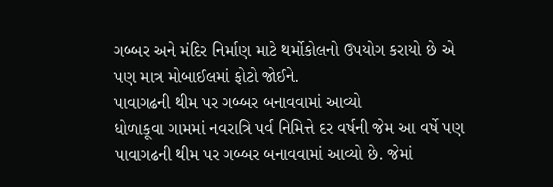ગબ્બર અને મંદિર નિર્માણ માટે થર્મોકોલનો ઉપયોગ કરાયો છે એ પણ માત્ર મોબાઈલમાં ફોટો જોઈને.
પાવાગઢની થીમ પર ગબ્બર બનાવવામાં આવ્યો
ધોળાકૂવા ગામમાં નવરાત્રિ પર્વ નિમિત્તે દર વર્ષની જેમ આ વર્ષે પણ પાવાગઢની થીમ પર ગબ્બર બનાવવામાં આવ્યો છે. જેમાં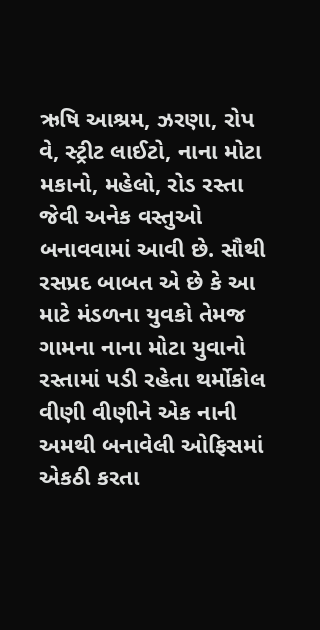ઋષિ આશ્રમ, ઝરણા, રોપ વે, સ્ટ્રીટ લાઈટો, નાના મોટા મકાનો, મહેલો, રોડ રસ્તા જેવી અનેક વસ્તુઓ બનાવવામાં આવી છે. સૌથી રસપ્રદ બાબત એ છે કે આ માટે મંડળના યુવકો તેમજ ગામના નાના મોટા યુવાનો રસ્તામાં પડી રહેતા થર્મોકોલ વીણી વીણીને એક નાની અમથી બનાવેલી ઓફિસમાં એકઠી કરતા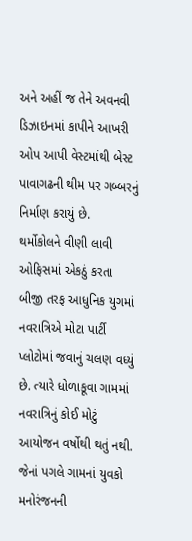અને અહીં જ તેને અવનવી ડિઝાઇનમાં કાપીને આખરી ઓપ આપી વેસ્ટમાંથી બેસ્ટ પાવાગઢની થીમ પર ગબ્બરનું નિર્માણ કરાયું છે.
થર્મોકોલને વીણી લાવી ઓફિસમાં એકઠું કરતા
બીજી તરફ આધુનિક યુગમાં નવરાત્રિએ મોટા પાર્ટી પ્લોટોમાં જવાનું ચલણ વધ્યું છે. ત્યારે ધોળાકૂવા ગામમાં નવરાત્રિનું કોઈ મોટું આયોજન વર્ષોથી થતું નથી. જેનાં પગલે ગામનાં યુવકો મનોરંજનની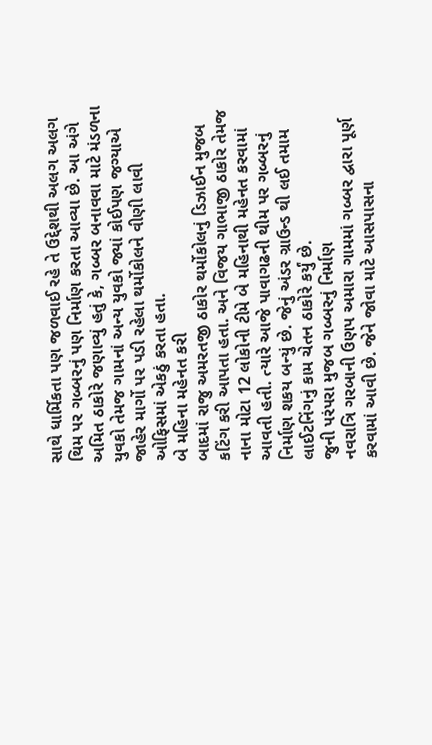સાથે ધાર્મિકતા પણ જળવાઈ રહે તે ઉદ્દેશથી અલગ અલગ થિમ પર ગબ્બરનું પણ નિર્માણ કરતા આવ્યા છે. આ અંગે અમિત ઠાકોરે જણાવ્યું હતું કે, ગબ્બર બનાવવા માટે મંડળના યુવકો તેમજ ગામનાં અન્ય યુવકો જ્યાં કોઈપણ જગ્યાએ જાહેર માર્ગો પર પડી રહેલા થર્મોકોલને વીણી લાવી ઓફિસમાં એકઠું કરતા હતા.
બે મહિના મહેનત કરી
બાદમાં રાજુ અમરતજી ઠાકોર થર્મોકોલનું ડિઝાઈન મુજબ કટિંગ કરી આપતા હતા. અને વિજય ગાભાજી ઠાકોર તેમજ નાના મોટા 12 લોકોની ટીમે બે મહિનાથી મહેનત કરવામાં આવતી હતી. ત્યારે આજે પાવાગઢની થીમ પર ગબ્બરનું નિર્માણ શકય બન્યું છે. જેનું અંડર ગ્રાઉન્ડ થી લઈ તમામ લાઈટનિંગનું કામ ચેતન ઠાકોરે કર્યું છે.
જુની પરંપરા મુજબ ગબ્બરનું નિર્માણ
નવરાત્રિ ગરબાની ઉણપ અમારા ગામમાં ગબ્બર દ્વારા પૂર્ણ કરવામાં આવી છે. જેને જોવા માટે આસપાસના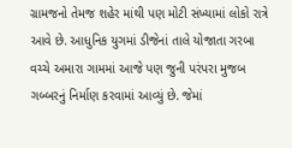ગ્રામજનો તેમજ શહેર માંથી પણ મોટી સંખ્યામાં લોકો રાત્રે આવે છે. આધુનિક યુગમાં ડીજેનાં તાલે યોજાતા ગરબા વચ્ચે અમારા ગામમાં આજે પણ જુની પરંપરા મુજબ ગબ્બરનું નિર્માણ કરવામાં આવ્યું છે. જેમાં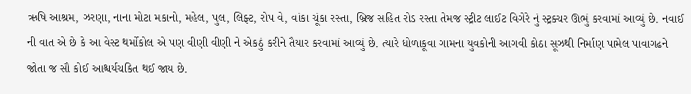ઋષિ આશ્રમ, ઝરણા, નાના મોટા મકાનો, મહેલ, પુલ, લિફ્ટ, રોપ વે, વાંકા ચૂંકા રસ્તા, બ્રિજ સહિત રોડ રસ્તા તેમજ સ્ટ્રીટ લાઈટ વિગેરે નું સ્ટ્રક્ચર ઊભું કરવામાં આવ્યું છે. નવાઈ ની વાત એ છે કે આ વેસ્ટ થર્મોકોલ એ પણ વીણી વીણી ને એકઠું કરીને તૈયાર કરવામાં આવ્યું છે. ત્યારે ધોળાકૂવા ગામના યુવકોની આગવી કોઠા સૂઝથી નિર્માણ પામેલ પાવાગઢને જોતા જ સૌ કોઈ આશ્ચર્યચકિત થઈ જાય છે.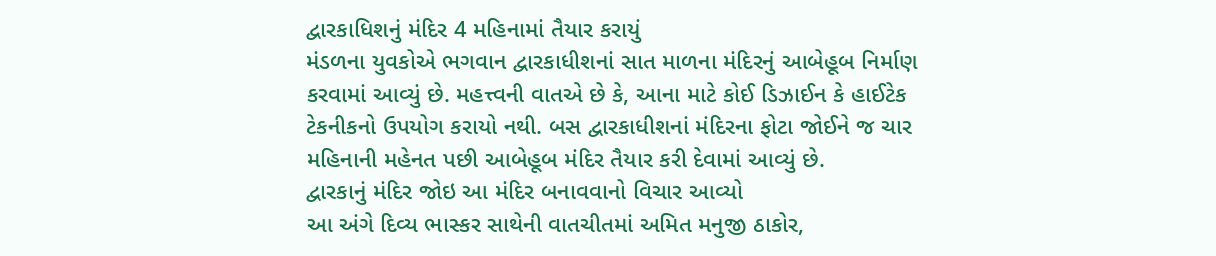દ્વારકાધિશનું મંદિર 4 મહિનામાં તૈયાર કરાયું
મંડળના યુવકોએ ભગવાન દ્વારકાધીશનાં સાત માળના મંદિરનું આબેહૂબ નિર્માણ કરવામાં આવ્યું છે. મહત્ત્વની વાતએ છે કે, આના માટે કોઈ ડિઝાઈન કે હાઈટેક ટેકનીકનો ઉપયોગ કરાયો નથી. બસ દ્વારકાધીશનાં મંદિરના ફોટા જોઈને જ ચાર મહિનાની મહેનત પછી આબેહૂબ મંદિર તૈયાર કરી દેવામાં આવ્યું છે.
દ્વારકાનું મંદિર જોઇ આ મંદિર બનાવવાનો વિચાર આવ્યો
આ અંગે દિવ્ય ભાસ્કર સાથેની વાતચીતમાં અમિત મનુજી ઠાકોર,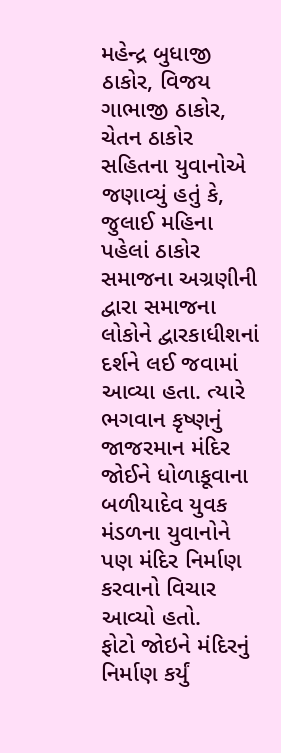મહેન્દ્ર બુધાજી ઠાકોર, વિજય ગાભાજી ઠાકોર, ચેતન ઠાકોર સહિતના યુવાનોએ જણાવ્યું હતું કે, જુલાઈ મહિના પહેલાં ઠાકોર સમાજના અગ્રણીની દ્વારા સમાજના લોકોને દ્વારકાધીશનાં દર્શને લઈ જવામાં આવ્યા હતા. ત્યારે ભગવાન કૃષ્ણનું જાજરમાન મંદિર જોઈને ધોળાકૂવાના બળીયાદેવ યુવક મંડળના યુવાનોને પણ મંદિર નિર્માણ કરવાનો વિચાર આવ્યો હતો.
ફોટો જોઇને મંદિરનું નિર્માણ કર્યું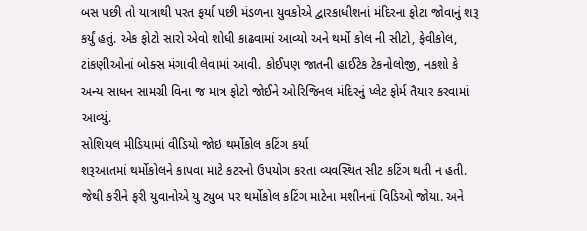બસ પછી તો યાત્રાથી પરત ફર્યા પછી મંડળના યુવકોએ દ્વારકાધીશનાં મંદિરના ફોટા જોવાનું શરૂ કર્યું હતું. એક ફોટો સારો એવો શોધી કાઢવામાં આવ્યો અને થર્મો કોલ ની સીટો, ફેવીકોલ, ટાંકણીઓનાં બોક્સ મંગાવી લેવામાં આવી. કોઈપણ જાતની હાઈટેક ટેકનોલોજી, નકશો કે અન્ય સાધન સામગ્રી વિના જ માત્ર ફોટો જોઈને ઓરિજિનલ મંદિરનું પ્લેટ ફોર્મ તૈયાર કરવામાં આવ્યું.
સોશિયલ મીડિયામાં વીડિયો જોઇ થર્મોકોલ કટિંગ કર્યા
શરૂઆતમાં થર્મોકોલને કાપવા માટે કટરનો ઉપયોગ કરતા વ્યવસ્થિત સીટ કટિંગ થતી ન હતી. જેથી કરીને ફરી યુવાનોએ યુ ટ્યુબ પર થર્મોકોલ કટિંગ માટેના મશીનનાં વિડિઓ જોયા. અને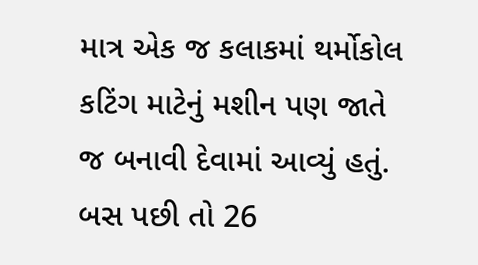માત્ર એક જ કલાકમાં થર્મોકોલ કટિંગ માટેનું મશીન પણ જાતે જ બનાવી દેવામાં આવ્યું હતું. બસ પછી તો 26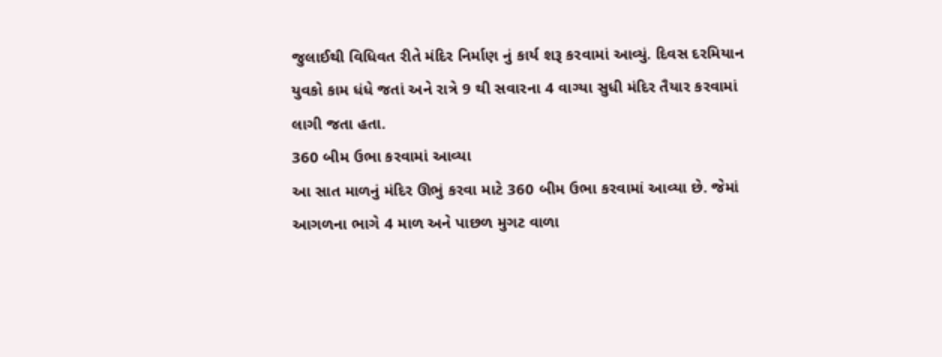જુલાઈથી વિધિવત રીતે મંદિર નિર્માણ નું કાર્ય શરૂ કરવામાં આવ્યું. દિવસ દરમિયાન યુવકો કામ ધંધે જતાં અને રાત્રે 9 થી સવારના 4 વાગ્યા સુધી મંદિર તૈયાર કરવામાં લાગી જતા હતા.
360 બીમ ઉભા કરવામાં આવ્યા
આ સાત માળનું મંદિર ઊભું કરવા માટે 360 બીમ ઉભા કરવામાં આવ્યા છે. જેમાં આગળના ભાગે 4 માળ અને પાછળ મુગટ વાળા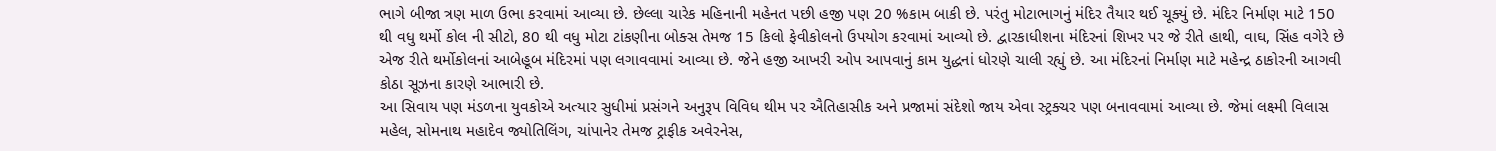ભાગે બીજા ત્રણ માળ ઉભા કરવામાં આવ્યા છે. છેલ્લા ચારેક મહિનાની મહેનત પછી હજી પણ 20 %કામ બાકી છે. પરંતુ મોટાભાગનું મંદિર તૈયાર થઈ ચૂક્યું છે. મંદિર નિર્માણ માટે 150 થી વધુ થર્મો કોલ ની સીટો, 80 થી વધુ મોટા ટાંકણીના બોક્સ તેમજ 15 કિલો ફેવીકોલનો ઉપયોગ કરવામાં આવ્યો છે. દ્વારકાધીશના મંદિરનાં શિખર પર જે રીતે હાથી, વાઘ, સિંહ વગેરે છે એજ રીતે થર્મોકોલનાં આબેહૂબ મંદિરમાં પણ લગાવવામાં આવ્યા છે. જેને હજી આખરી ઓપ આપવાનું કામ યુદ્ધનાં ધોરણે ચાલી રહ્યું છે. આ મંદિરનાં નિર્માણ માટે મહેન્દ્ર ઠાકોરની આગવી કોઠા સૂઝના કારણે આભારી છે.
આ સિવાય પણ મંડળના યુવકોએ અત્યાર સુધીમાં પ્રસંગને અનુરૂપ વિવિધ થીમ પર ઐતિહાસીક અને પ્રજામાં સંદેશો જાય એવા સ્ટ્રક્ચર પણ બનાવવામાં આવ્યા છે. જેમાં લક્ષ્મી વિલાસ મહેલ, સોમનાથ મહાદેવ જ્યોતિલિંગ, ચાંપાનેર તેમજ ટ્રાફીક અવેરનેસ,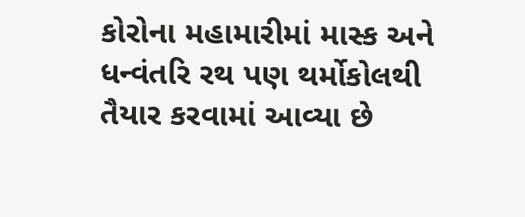કોરોના મહામારીમાં માસ્ક અને ધન્વંતરિ રથ પણ થર્મોકોલથી તૈયાર કરવામાં આવ્યા છે